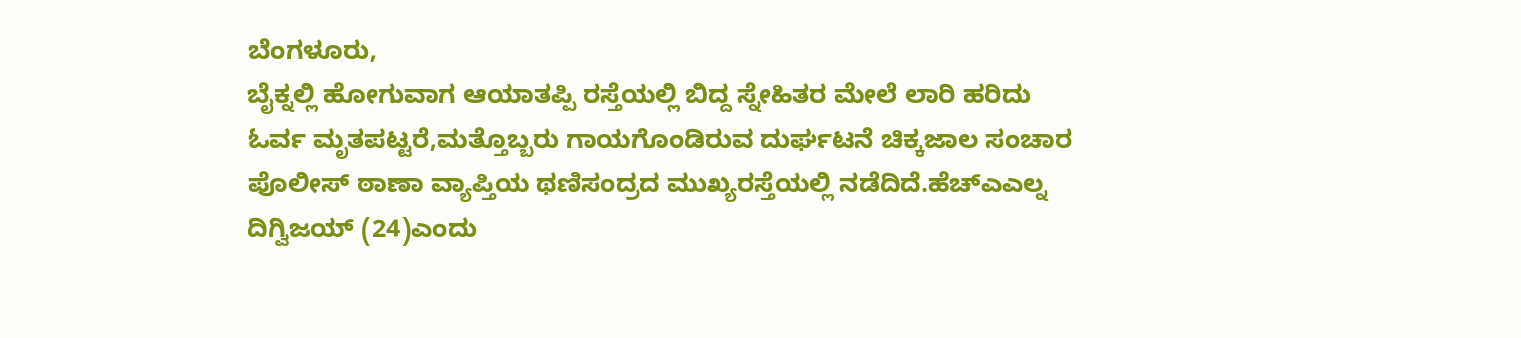ಬೆಂಗಳೂರು,
ಬೈಕ್ನಲ್ಲಿ ಹೋಗುವಾಗ ಆಯಾತಪ್ಪಿ ರಸ್ತೆಯಲ್ಲಿ ಬಿದ್ದ ಸ್ನೇಹಿತರ ಮೇಲೆ ಲಾರಿ ಹರಿದು ಓರ್ವ ಮೃತಪಟ್ಟರೆ,ಮತ್ತೊಬ್ಬರು ಗಾಯಗೊಂಡಿರುವ ದುರ್ಘಟನೆ ಚಿಕ್ಕಜಾಲ ಸಂಚಾರ ಪೊಲೀಸ್ ಠಾಣಾ ವ್ಯಾಪ್ತಿಯ ಥಣಿಸಂದ್ರದ ಮುಖ್ಯರಸ್ತೆಯಲ್ಲಿ ನಡೆದಿದೆ.ಹೆಚ್ಎಎಲ್ನ ದಿಗ್ವಿಜಯ್ (24)ಎಂದು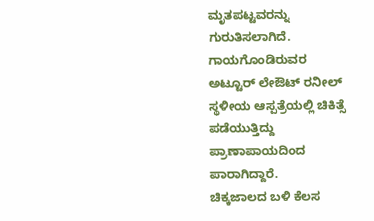ಮೃತಪಟ್ಟವರನ್ನು ಗುರುತಿಸಲಾಗಿದೆ. ಗಾಯಗೊಂಡಿರುವರ ಅಟ್ಟೂರ್ ಲೇಔಟ್ ರನೀಲ್ ಸ್ಥಳೀಯ ಆಸ್ಪತ್ರೆಯಲ್ಲಿ ಚಿಕಿತ್ಸೆ ಪಡೆಯುತ್ತಿದ್ದು ಪ್ರಾಣಾಪಾಯದಿಂದ ಪಾರಾಗಿದ್ದಾರೆ.
ಚಿಕ್ಕಜಾಲದ ಬಳಿ ಕೆಲಸ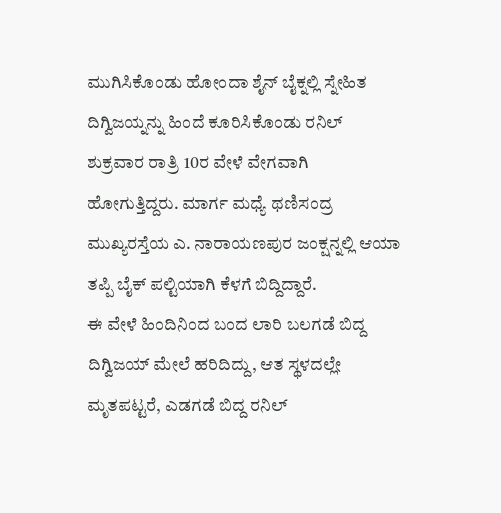ಮುಗಿಸಿಕೊಂಡು ಹೋಂದಾ ಶೈನ್ ಬೈಕ್ನಲ್ಲಿ ಸ್ನೇಹಿತ ದಿಗ್ವಿಜಯ್ನನ್ನು ಹಿಂದೆ ಕೂರಿಸಿಕೊಂಡು ರನಿಲ್ ಶುಕ್ರವಾರ ರಾತ್ರಿ 10ರ ವೇಳೆ ವೇಗವಾಗಿ ಹೋಗುತ್ತಿದ್ದರು. ಮಾರ್ಗ ಮಧ್ಯೆ ಥಣಿಸಂದ್ರ ಮುಖ್ಯರಸ್ತೆಯ ಎ. ನಾರಾಯಣಪುರ ಜಂಕ್ಷನ್ನಲ್ಲಿ ಆಯಾ ತಪ್ಪಿ ಬೈಕ್ ಪಲ್ಟಿಯಾಗಿ ಕೆಳಗೆ ಬಿದ್ದಿದ್ದಾರೆ.
ಈ ವೇಳೆ ಹಿಂದಿನಿಂದ ಬಂದ ಲಾರಿ ಬಲಗಡೆ ಬಿದ್ದ ದಿಗ್ವಿಜಯ್ ಮೇಲೆ ಹರಿದಿದ್ದು, ಆತ ಸ್ಥಳದಲ್ಲೇ ಮೃತಪಟ್ಟರೆ, ಎಡಗಡೆ ಬಿದ್ದ ರನಿಲ್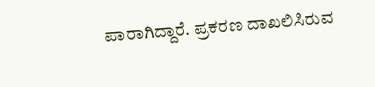ಪಾರಾಗಿದ್ದಾರೆ. ಪ್ರಕರಣ ದಾಖಲಿಸಿರುವ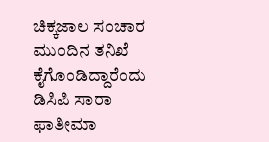ಚಿಕ್ಕಜಾಲ ಸಂಚಾರ ಮುಂದಿನ ತನಿಖೆ ಕೈಗೊಂಡಿದ್ದಾರೆಂದು ಡಿಸಿಪಿ ಸಾರಾ ಫಾತೀಮಾ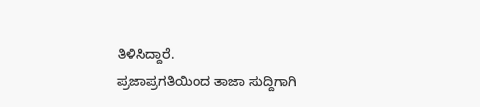ತಿಳಿಸಿದ್ದಾರೆ.
ಪ್ರಜಾಪ್ರಗತಿಯಿಂದ ತಾಜಾ ಸುದ್ದಿಗಾಗಿ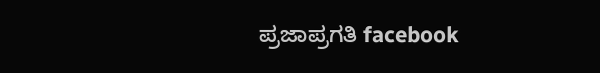ಪ್ರಜಾಪ್ರಗತಿ facebook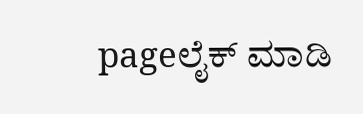pageಲೈಕ್ ಮಾಡಿ